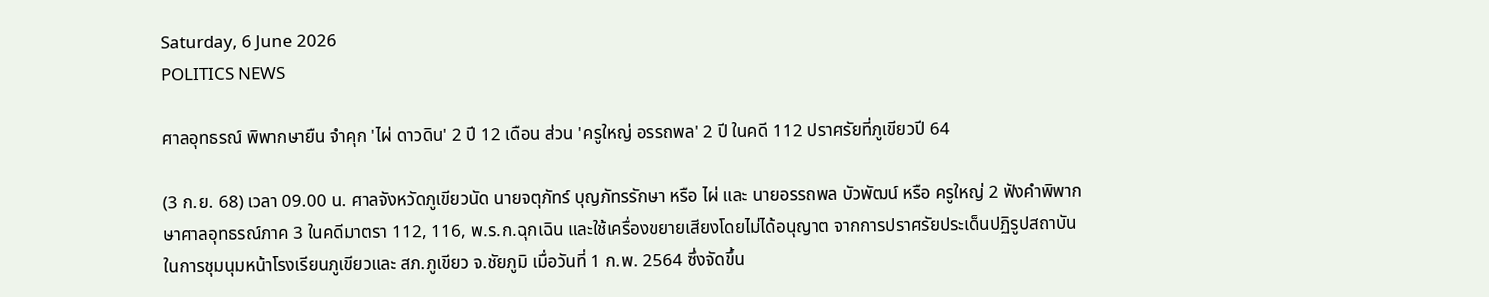Saturday, 6 June 2026
POLITICS NEWS

ศาลอุทธรณ์ พิพากษายืน จำคุก 'ไผ่ ดาวดิน' 2 ปี 12 เดือน ส่วน 'ครูใหญ่ อรรถพล' 2 ปี ในคดี 112 ปราศรัยที่ภูเขียวปี 64

(3 ก.ย. 68) เวลา 09.00 น. ศาลจังหวัดภูเขียวนัด นายจตุภัทร์ บุญภัทรรักษา หรือ ไผ่ และ นายอรรถพล บัวพัฒน์ หรือ ครูใหญ่ 2 ฟังคำพิพากษาศาลอุทธรณ์ภาค 3 ในคดีมาตรา 112, 116, พ.ร.ก.ฉุกเฉิน และใช้เครื่องขยายเสียงโดยไม่ได้อนุญาต จากการปราศรัยประเด็นปฏิรูปสถาบัน ในการชุมนุมหน้าโรงเรียนภูเขียวและ สภ.ภูเขียว จ.ชัยภูมิ เมื่อวันที่ 1 ก.พ. 2564 ซึ่งจัดขึ้น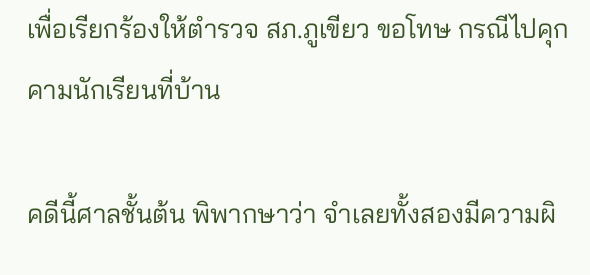เพื่อเรียกร้องให้ตำรวจ สภ.ภูเขียว ขอโทษ กรณีไปคุกคามนักเรียนที่บ้าน

คดีนี้ศาลชั้นต้น พิพากษาว่า จำเลยทั้งสองมีความผิ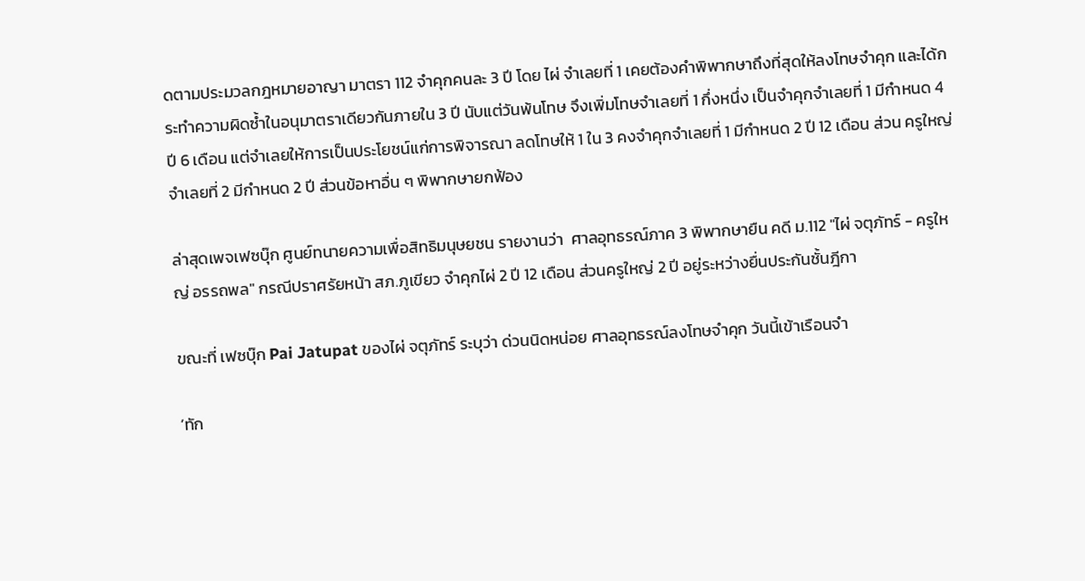ดตามประมวลกฎหมายอาญา มาตรา 112 จำคุกคนละ 3 ปี โดย ไผ่ จำเลยที่ 1 เคยต้องคำพิพากษาถึงที่สุดให้ลงโทษจำคุก และได้กระทำความผิดซ้ำในอนุมาตราเดียวกันภายใน 3 ปี นับแต่วันพ้นโทษ จึงเพิ่มโทษจำเลยที่ 1 กึ่งหนึ่ง เป็นจำคุกจำเลยที่ 1 มีกำหนด 4 ปี 6 เดือน แต่จำเลยให้การเป็นประโยชน์แก่การพิจารณา ลดโทษให้ 1 ใน 3 คงจำคุกจำเลยที่ 1 มีกำหนด 2 ปี 12 เดือน ส่วน ครูใหญ่ จำเลยที่ 2 มีกำหนด 2 ปี ส่วนข้อหาอื่น ๆ พิพากษายกฟ้อง

ล่าสุดเพจเฟซบุ๊ก ศูนย์ทนายความเพื่อสิทธิมนุษยชน รายงานว่า  ศาลอุทธรณ์ภาค 3 พิพากษายืน คดี ม.112 "ไผ่ จตุภัทร์ - ครูใหญ่ อรรถพล" กรณีปราศรัยหน้า สภ.ภูเขียว จำคุกไผ่ 2 ปี 12 เดือน ส่วนครูใหญ่ 2 ปี อยู่ระหว่างยื่นประกันชั้นฎีกา

ขณะที่ เฟซบุ๊ก Pai Jatupat ของไผ่ จตุภัทร์ ระบุว่า ด่วนนิดหน่อย ศาลอุทธรณ์ลงโทษจำคุก วันนี้เข้าเรือนจำ

‘ทัก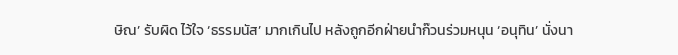ษิณ’ รับผิด ไว้ใจ ‘ธรรมนัส’ มากเกินไป หลังถูกอีกฝ่ายนำก๊วนร่วมหนุน ‘อนุทิน’ นั่งนา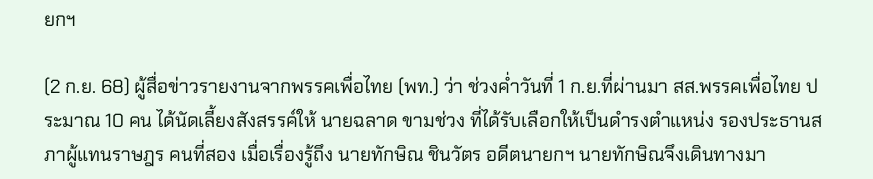ยกฯ

(2 ก.ย. 68) ผู้สื่อข่าวรายงานจากพรรคเพื่อไทย (พท.) ว่า ช่วงค่ำวันที่ 1 ก.ย.ที่ผ่านมา สส.พรรคเพื่อไทย ประมาณ 10 คน ได้นัดเลี้ยงสังสรรค์ให้ นายฉลาด ขามช่วง ที่ได้รับเลือกให้เป็นดำรงตำแหน่ง รองประธานสภาผู้แทนราษฎร คนที่สอง เมื่อเรื่องรู้ถึง นายทักษิณ ชินวัตร อดีตนายกฯ นายทักษิณจึงเดินทางมา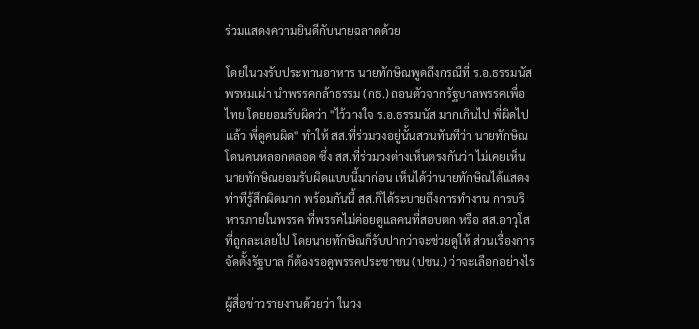ร่วมแสดงความยินดีกับนายฉลาดด้วย

โดยในวงรับประทานอาหาร นายทักษิณพูดถึงกรณีที่ ร.อ.ธรรมนัส พรหมเผ่า นำพรรคกล้าธรรม (กธ.) ถอนตัวจากรัฐบาลพรรคเพื่อไทย โดยยอมรับผิดว่า "ไว้วางใจ ร.อ.ธรรมนัส มากเกินไป พี่ผิดไปแล้ว พี่ดูคนผิด" ทำให้ สส.ที่ร่วมวงอยู่นั้นสวนทันทีว่า นายทักษิณโดนคนหลอกตลอด ซึ่ง สส.ที่ร่วมวงต่างเห็นตรงกันว่า ไม่เคยเห็นนายทักษิณยอมรับผิดแบบนี้มาก่อน เห็นได้ว่านายทักษิณได้แสดงท่าทีรู้สึกผิดมาก พร้อมกันนี้ สส.ก็ได้ระบายถึงการทำงาน การบริหารภายในพรรค ที่พรรคไม่ค่อยดูแลคนที่สอบตก หรือ สส.อาวุโส ที่ถูกละเลยไป โดยนายทักษิณก็รับปากว่าจะช่วยดูให้ ส่วนเรื่องการจัดตั้งรัฐบาล ก็ต้องรอดูพรรคประชาชน (ปชน.) ว่าจะเลือกอย่างไร

ผู้สื่อข่าวรายงานด้วยว่า ในวง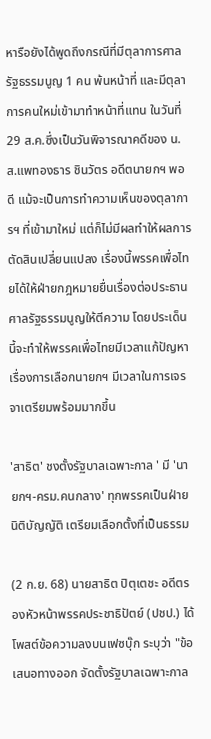หารือยังได้พูดถึงกรณีที่มีตุลาการศาลรัฐธรรมนูญ 1 คน พ้นหน้าที่ และมีตุลาการคนใหม่เข้ามาทำหน้าที่แทน ในวันที่ 29 ส.ค.ซึ่งเป็นวันพิจารณาคดีของ น.ส.แพทองธาร ชินวัตร อดีตนายกฯ พอดี แม้จะเป็นการทำความเห็นของตุลาการฯ ที่เข้ามาใหม่ แต่ก็ไม่มีผลทำให้ผลการตัดสินเปลี่ยนแปลง เรื่องนี้พรรคเพื่อไทยได้ให้ฝ่ายกฎหมายยื่นเรื่องต่อประธานศาลรัฐธรรมนูญให้ตีความ โดยประเด็นนี้จะทำให้พรรคเพื่อไทยมีเวลาแก้ปัญหาเรื่องการเลือกนายกฯ มีเวลาในการเจรจาเตรียมพร้อมมากขึ้น

'สาธิต' ชงตั้งรัฐบาลเฉพาะกาล ' มี 'นายกฯ-ครม.คนกลาง' ทุกพรรคเป็นฝ่ายนิติบัญญัติ เตรียมเลือกตั้งที่เป็นธรรม

(2 ก.ย. 68) นายสาธิต ปิตุเตชะ อดีตรองหัวหน้าพรรคประชาธิปัตย์ (ปชป.) ได้โพสต์ข้อความลงบนเฟซบุ๊ก ระบุว่า "ข้อเสนอทางออก จัดตั้งรัฐบาลเฉพาะกาล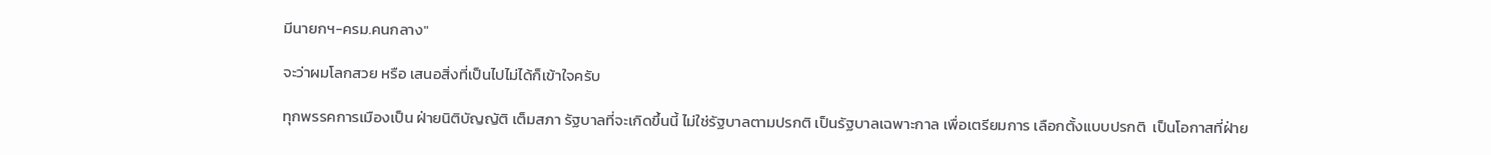มีนายกฯ-ครม.คนกลาง"

จะว่าผมโลกสวย หรือ เสนอสิ่งที่เป็นไปไม่ได้ก็เข้าใจครับ

ทุกพรรคการเมืองเป็น ฝ่ายนิติบัญญัติ เต็มสภา รัฐบาลที่จะเกิดขึ้นนี้ ไม่ใช่รัฐบาลตามปรกติ เป็นรัฐบาลเฉพาะกาล เพื่อเตรียมการ เลือกตั้งแบบปรกติ  เป็นโอกาสที่ฝ่าย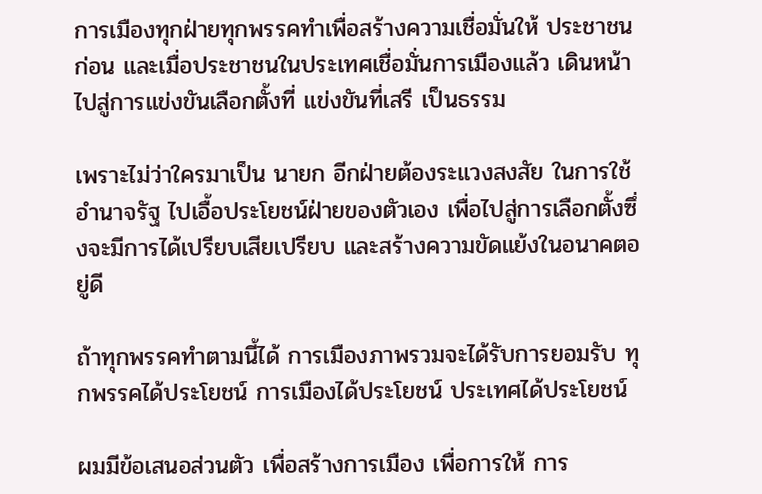การเมืองทุกฝ่ายทุกพรรคทำเพื่อสร้างความเชื่อมั่นให้ ประชาชนก่อน และเมื่อประชาชนในประเทศเชื่อมั่นการเมืองแล้ว เดินหน้าไปสู่การแข่งขันเลือกตั้งที่ แข่งขันที่เสรี เป็นธรรม

เพราะไม่ว่าใครมาเป็น นายก อีกฝ่ายต้องระแวงสงสัย ในการใช้อำนาจรัฐ ไปเอื้อประโยชน์ฝ่ายของตัวเอง เพื่อไปสู่การเลือกตั้งซึ่งจะมีการได้เปรียบเสียเปรียบ และสร้างความขัดแย้งในอนาคตอยู่ดี

ถ้าทุกพรรคทำตามนี้ได้ การเมืองภาพรวมจะได้รับการยอมรับ ทุกพรรคได้ประโยชน์ การเมืองได้ประโยชน์ ประเทศได้ประโยชน์

ผมมีข้อเสนอส่วนตัว เพื่อสร้างการเมือง เพื่อการให้ การ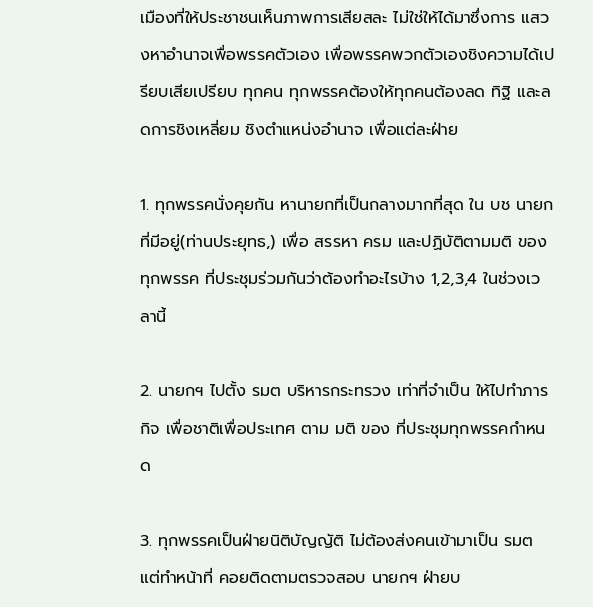เมืองที่ให้ประชาชนเห็นภาพการเสียสละ ไม่ใช่ให้ได้มาซึ่งการ แสวงหาอำนาจเพื่อพรรคตัวเอง เพื่อพรรคพวกตัวเองชิงความได้เปรียบเสียเปรียบ ทุกคน ทุกพรรคต้องให้ทุกคนต้องลด ทิฐิ และลดการชิงเหลี่ยม ชิงตำแหน่งอำนาจ เพื่อแต่ละฝ่าย

1. ทุกพรรคนั่งคุยกัน หานายกที่เป็นกลางมากที่สุด ใน บช นายกที่มีอยู่(ท่านประยุทธ,) เพื่อ สรรหา ครม และปฏิบัติตามมติ ของทุกพรรค ที่ประชุมร่วมกันว่าต้องทำอะไรบ้าง 1,2,3,4 ในช่วงเวลานี้

2. นายกฯ ไปตั้ง รมต บริหารกระทรวง เท่าที่จำเป็น ให้ไปทำภารกิจ เพื่อชาติเพื่อประเทศ ตาม มติ ของ ที่ประชุมทุกพรรคกำหนด

3. ทุกพรรคเป็นฝ่ายนิติบัญญัติ ไม่ต้องส่งคนเข้ามาเป็น รมต แต่ทำหน้าที่ คอยติดตามตรวจสอบ นายกฯ ฝ่ายบ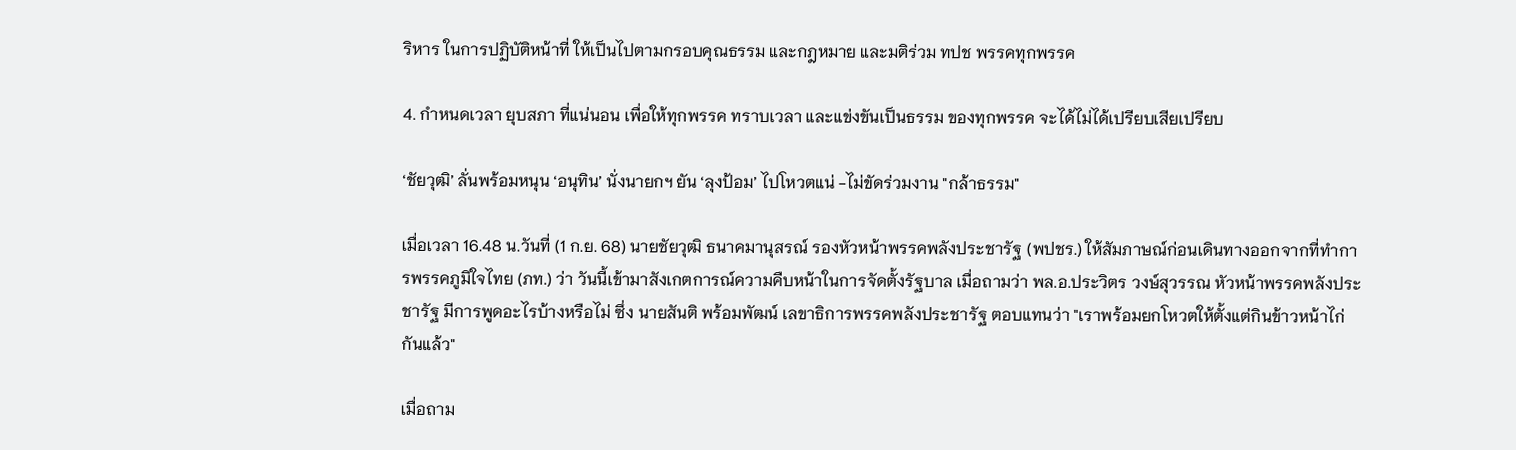ริหาร ในการปฏิบัติหน้าที่ ให้เป็นไปตามกรอบคุณธรรม และกฎหมาย และมติร่วม ทปช พรรคทุกพรรค

4. กำหนดเวลา ยุบสภา ที่แน่นอน เพื่อให้ทุกพรรค ทราบเวลา และแข่งขันเป็นธรรม ของทุกพรรค จะได้ไม่ได้เปรียบเสียเปรียบ

‘ชัยวุฒิ’ ลั่นพร้อมหนุน ‘อนุทิน’ นั่งนายกฯ ยัน ‘ลุงป้อม’ ไปโหวตแน่ -ไม่ขัดร่วมงาน "กล้าธรรม"

เมื่อเวลา 16.48 น.วันที่ (1 ก.ย. 68) นายชัยวุฒิ ธนาคมานุสรณ์ รองหัวหน้าพรรคพลังประชารัฐ (พปชร.) ให้สัมภาษณ์ก่อนเดินทางออกจากที่ทำการพรรคภูมิใจไทย (ภท.) ว่า วันนี้เข้ามาสังเกตการณ์ความคืบหน้าในการจัดตั้งรัฐบาล เมื่อถามว่า พล.อ.ประวิตร วงษ์สุวรรณ หัวหน้าพรรคพลังประชารัฐ มีการพูดอะไรบ้างหรือไม่ ซึ่ง นายสันติ พร้อมพัฒน์ เลขาธิการพรรคพลังประชารัฐ ตอบแทนว่า "เราพร้อมยกโหวตให้ตั้งแต่กินข้าวหน้าไก่กันแล้ว"

เมื่อถาม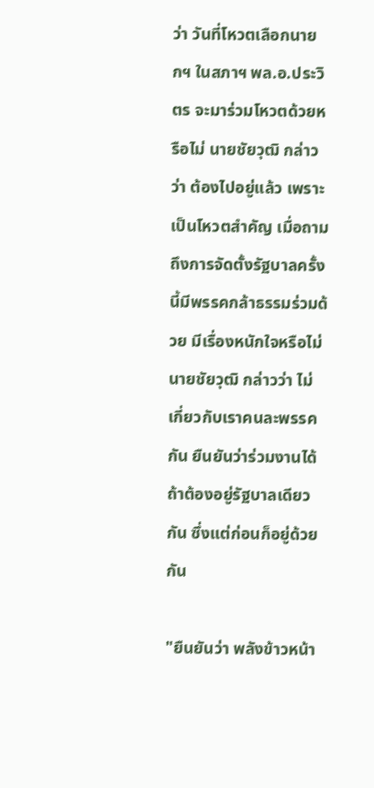ว่า วันที่โหวตเลือกนายกฯ ในสภาฯ พล.อ.ประวิตร จะมาร่วมโหวตด้วยหรือไม่ นายชัยวุฒิ กล่าวว่า ต้องไปอยู่แล้ว เพราะเป็นโหวตสำคัญ เมื่อถามถึงการจัดตั้งรัฐบาลครั้งนี้มีพรรคกล้าธรรมร่วมด้วย มีเรื่องหนักใจหรือไม่ นายชัยวุฒิ กล่าวว่า ไม่เกี่ยวกับเราคนละพรรคกัน ยืนยันว่าร่วมงานได้ ถ้าต้องอยู่รัฐบาลเดียวกัน ซึ่งแต่ก่อนก็อยู่ด้วยกัน

"ยืนยันว่า พลังข้าวหน้า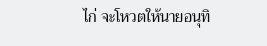ไก่ จะโหวตให้นายอนุทิ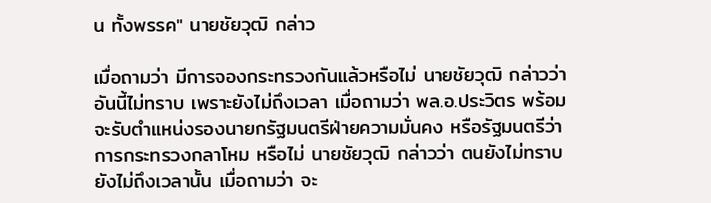น ทั้งพรรค" นายชัยวุฒิ กล่าว

เมื่อถามว่า มีการจองกระทรวงกันแล้วหรือไม่ นายชัยวุฒิ กล่าวว่า อันนี้ไม่ทราบ เพราะยังไม่ถึงเวลา เมื่อถามว่า พล.อ.ประวิตร พร้อมจะรับตำแหน่งรองนายกรัฐมนตรีฝ่ายความมั่นคง หรือรัฐมนตรีว่าการกระทรวงกลาโหม หรือไม่ นายชัยวุฒิ กล่าวว่า ตนยังไม่ทราบ ยังไม่ถึงเวลานั้น เมื่อถามว่า จะ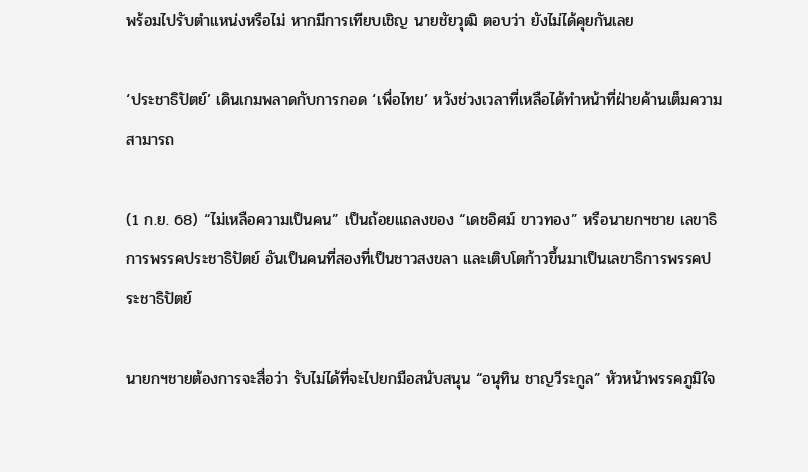พร้อมไปรับตำแหน่งหรือไม่ หากมีการเทียบเชิญ นายชัยวุฒิ ตอบว่า ยังไม่ได้คุยกันเลย

‘ประชาธิปัตย์’ เดินเกมพลาดกับการกอด ‘เพื่อไทย’ หวังช่วงเวลาที่เหลือได้ทำหน้าที่ฝ่ายค้านเต็มความสามารถ

(1 ก.ย. 68) “ไม่เหลือความเป็นคน” เป็นถ้อยแถลงของ “เดชอิศม์ ขาวทอง” หรือนายกฯชาย เลขาธิการพรรคประชาธิปัตย์ อันเป็นคนที่สองที่เป็นชาวสงขลา และเติบโตก้าวขึ้นมาเป็นเลขาธิการพรรคประชาธิปัตย์

นายกฯชายต้องการจะสื่อว่า รับไม่ได้ที่จะไปยกมือสนับสนุน “อนุทิน ชาญวีระกูล” หัวหน้าพรรคภูมิใจ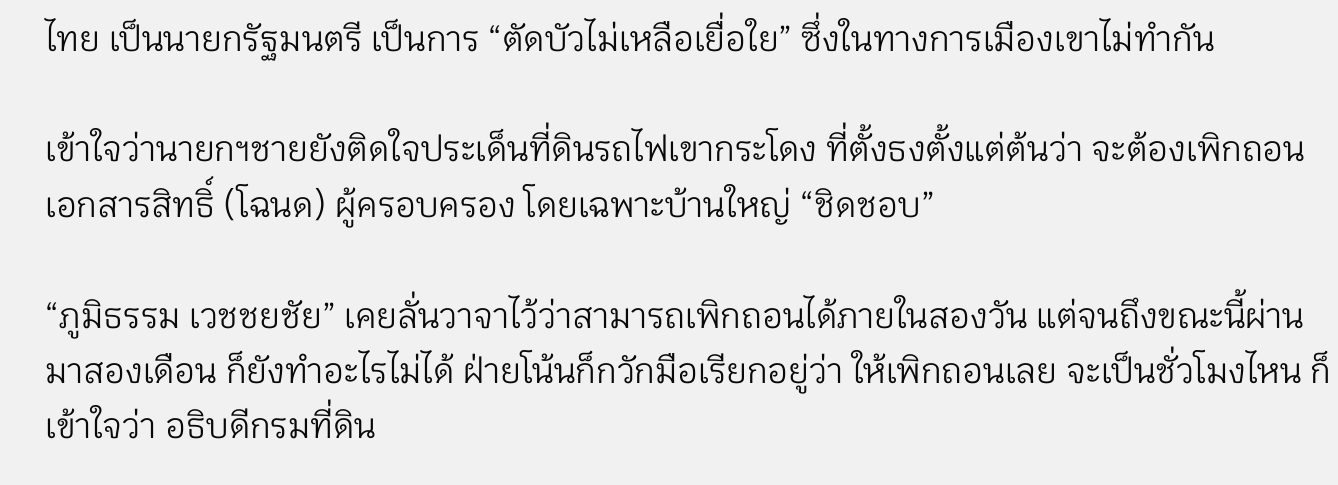ไทย เป็นนายกรัฐมนตรี เป็นการ “ตัดบัวไม่เหลือเยื่อใย” ซึ่งในทางการเมืองเขาไม่ทำกัน

เข้าใจว่านายกฯชายยังติดใจประเด็นที่ดินรถไฟเขากระโดง ที่ตั้งธงตั้งแต่ต้นว่า จะต้องเพิกถอนเอกสารสิทธิ์ (โฉนด) ผู้ครอบครอง โดยเฉพาะบ้านใหญ่ “ชิดชอบ”

“ภูมิธรรม เวชชยชัย” เคยลั่นวาจาไว้ว่าสามารถเพิกถอนได้ภายในสองวัน แต่จนถึงขณะนี้ผ่านมาสองเดือน ก็ยังทำอะไรไม่ได้ ฝ่ายโน้นก็กวักมือเรียกอยู่ว่า ให้เพิกถอนเลย จะเป็นชั่วโมงไหน ก็เข้าใจว่า อธิบดีกรมที่ดิน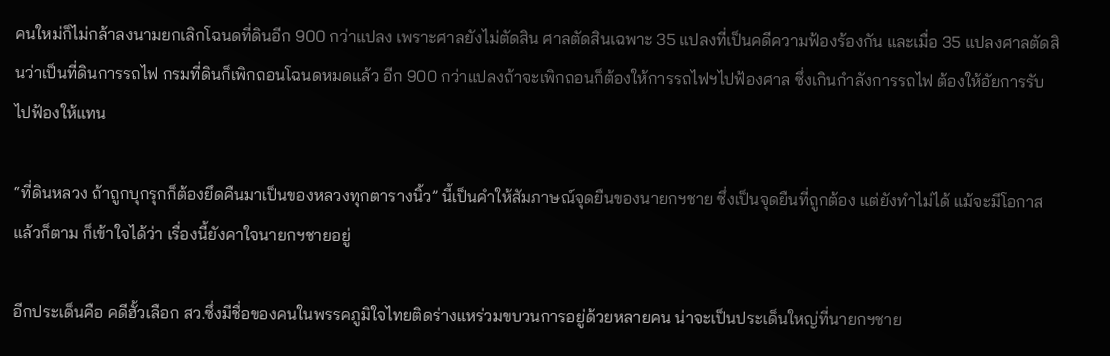คนใหม่ก็ไม่กล้าลงนามยกเลิกโฉนดที่ดินอีก 900 กว่าแปลง เพราะศาลยังไม่ตัดสิน ศาลตัดสินเฉพาะ 35 แปลงที่เป็นคดีความฟ้องร้องกัน และเมื่อ 35 แปลงศาลตัดสินว่าเป็นที่ดินการรถไฟ กรมที่ดินก็เพิกถอนโฉนดหมดแล้ว อีก 900 กว่าแปลงถ้าจะเพิกถอนก็ต้องให้การรถไฟฯไปฟ้องศาล ซึ่งเกินกำลังการรถไฟ ต้องให้อัยการรับไปฟ้องให้แทน

“ที่ดินหลวง ถ้าถูกบุกรุกก็ต้องยึดคืนมาเป็นของหลวงทุกตารางนิ้ว” นี้เป็นคำให้สัมภาษณ์จุดยืนของนายกฯชาย ซึ่งเป็นจุดยืนที่ถูกต้อง แต่ยังทำไม่ได้ แม้จะมีโอกาสแล้วก็ตาม ก็เข้าใจได้ว่า เรื่องนี้ยังคาใจนายกฯชายอยู่

อีกประเด็นคือ คดีฮั้วเลือก สว.ซึ่งมีชื่อของคนในพรรคภูมิใจไทยติดร่างแหร่วมขบวนการอยู่ด้วยหลายคน น่าจะเป็นประเด็นใหญ่ที่นายกฯชาย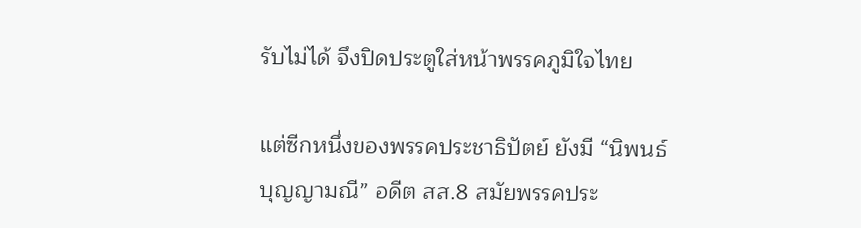รับไม่ได้ จึงปิดประตูใส่หน้าพรรคภูมิใจไทย

แต่ซีกหนึ่งของพรรคประชาธิปัตย์ ยังมี “นิพนธ์ บุญญามณี” อดีต สส.8 สมัยพรรคประ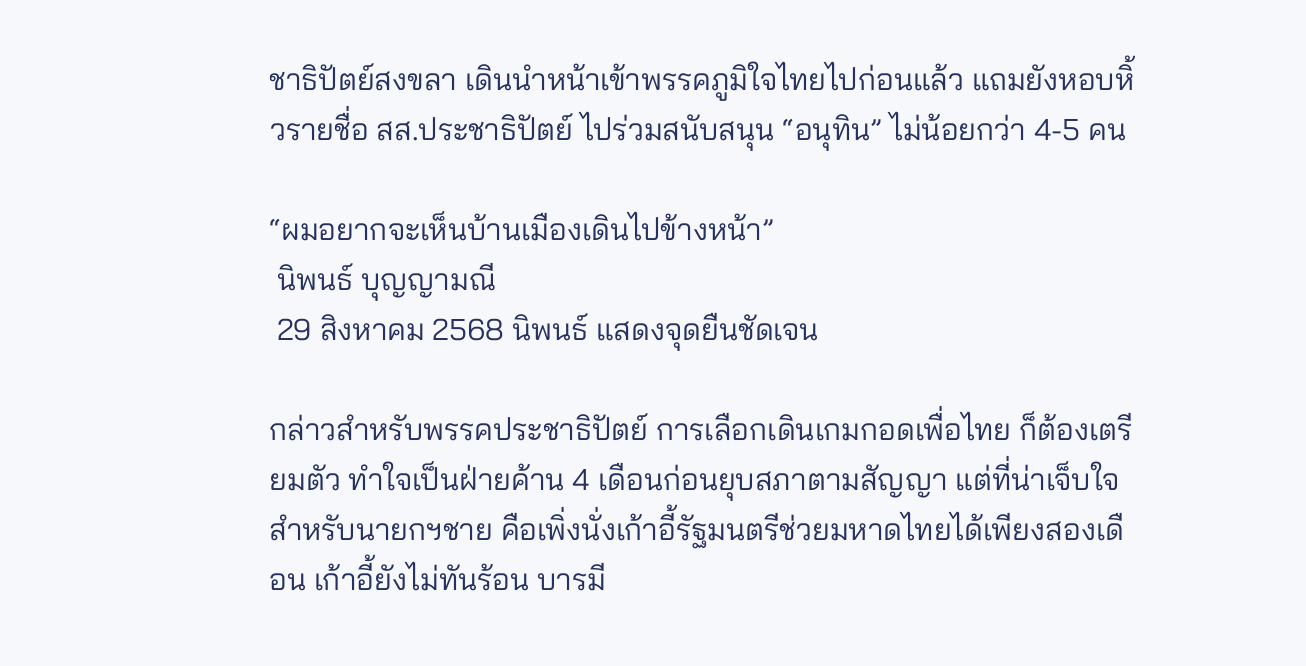ชาธิปัตย์สงขลา เดินนำหน้าเข้าพรรคภูมิใจไทยไปก่อนแล้ว แถมยังหอบหิ้วรายชื่อ สส.ประชาธิปัตย์ ไปร่วมสนับสนุน “อนุทิน” ไม่น้อยกว่า 4-5 คน

“ผมอยากจะเห็นบ้านเมืองเดินไปข้างหน้า”
 นิพนธ์ บุญญามณี
 29 สิงหาคม 2568 นิพนธ์ แสดงจุดยืนชัดเจน

กล่าวสำหรับพรรคประชาธิปัตย์ การเลือกเดินเกมกอดเพื่อไทย ก็ต้องเตรียมตัว ทำใจเป็นฝ่ายค้าน 4 เดือนก่อนยุบสภาตามสัญญา แต่ที่น่าเจ็บใจสำหรับนายกฯชาย คือเพิ่งนั่งเก้าอี้รัฐมนตรีช่วยมหาดไทยได้เพียงสองเดือน เก้าอี้ยังไม่ทันร้อน บารมี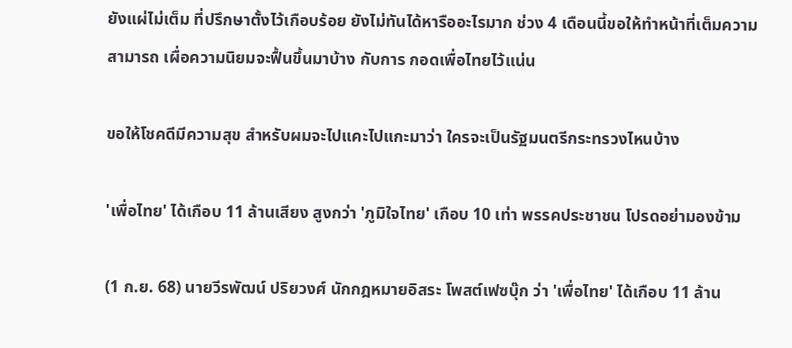ยังแผ่ไม่เต็ม ที่ปรึกษาตั้งไว้เกือบร้อย ยังไม่ทันได้หารืออะไรมาก ช่วง 4 เดือนนี้ขอให้ทำหน้าที่เต็มความสามารถ เผื่อความนิยมจะฟื้นขึ้นมาบ้าง กับการ กอดเพื่อไทยไว้แน่น

ขอให้โชคดีมีความสุข สำหรับผมจะไปแคะไปแกะมาว่า ใครจะเป็นรัฐมนตรีกระทรวงไหนบ้าง

'เพื่อไทย' ได้เกือบ 11 ล้านเสียง สูงกว่า 'ภูมิใจไทย' เกือบ 10 เท่า พรรคประชาชน โปรดอย่ามองข้าม

(1 ก.ย. 68) นายวีรพัฒน์ ปริยวงศ์ นักกฎหมายอิสระ โพสต์เฟซบุ๊ก ว่า 'เพื่อไทย' ได้เกือบ 11 ล้าน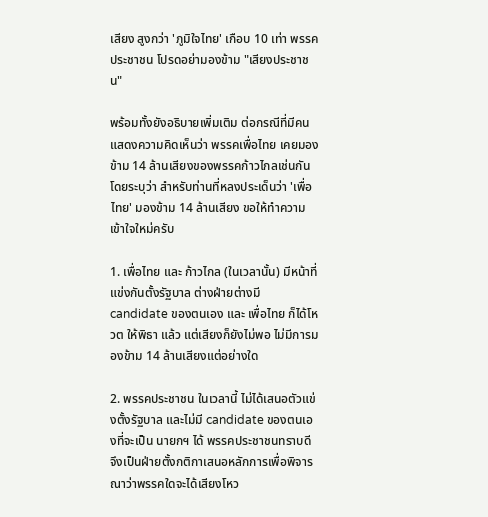เสียง สูงกว่า 'ภูมิใจไทย' เกือบ 10 เท่า พรรคประชาชน โปรดอย่ามองข้าม "เสียงประชาชน"

พร้อมทั้งยังอธิบายเพิ่มเติม ต่อกรณีที่มีคนแสดงความคิดเห็นว่า พรรคเพื่อไทย เคยมองข้าม 14 ล้านเสียงของพรรคก้าวไกลเช่นกัน โดยระบุว่า สำหรับท่านที่หลงประเด็นว่า 'เพื่อไทย' มองข้าม 14 ล้านเสียง ขอให้ทำความเข้าใจใหม่ครับ

1. เพื่อไทย และ ก้าวไกล (ในเวลานั้น) มีหน้าที่แข่งกันตั้งรัฐบาล ต่างฝ่ายต่างมี candidate ของตนเอง และ เพื่อไทย ก็ได้โหวต ให้พิธา แล้ว แต่เสียงก็ยังไม่พอ ไม่มีการมองข้าม 14 ล้านเสียงแต่อย่างใด

2. พรรคประชาชน ในเวลานี้ ไม่ได้เสนอตัวแข่งตั้งรัฐบาล และไม่มี candidate ของตนเองที่จะเป็น นายกฯ ได้ พรรคประชาชนทราบดี จึงเป็นฝ่ายตั้งกติกาเสนอหลักการเพื่อพิจารณาว่าพรรคใดจะได้เสียงโหว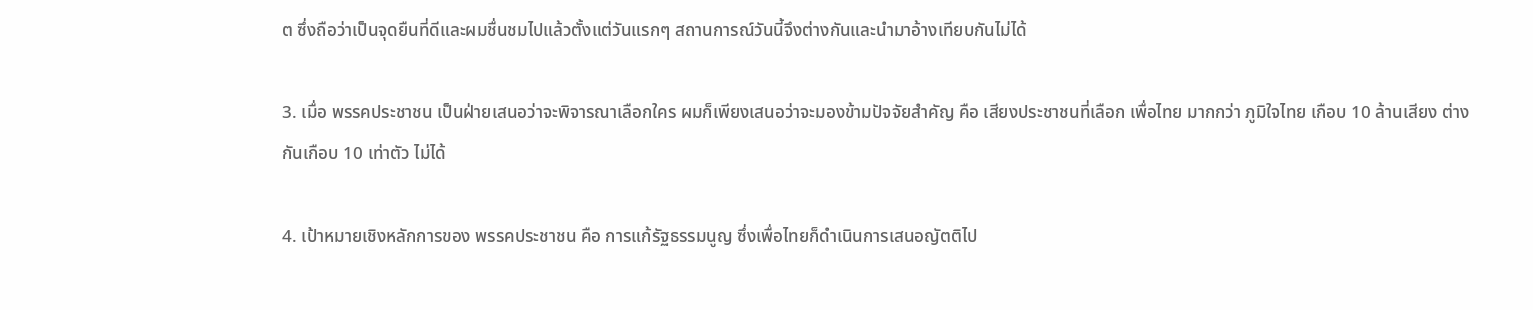ต ซึ่งถือว่าเป็นจุดยืนที่ดีและผมชื่นชมไปแล้วตั้งแต่วันแรกๆ สถานการณ์วันนี้จึงต่างกันและนำมาอ้างเทียบกันไม่ได้

3. เมื่อ พรรคประชาชน เป็นฝ่ายเสนอว่าจะพิจารณาเลือกใคร ผมก็เพียงเสนอว่าจะมองข้ามปัจจัยสำคัญ คือ เสียงประชาชนที่เลือก เพื่อไทย มากกว่า ภูมิใจไทย เกือบ 10 ล้านเสียง ต่างกันเกือบ 10 เท่าตัว ไม่ได้

4. เป้าหมายเชิงหลักการของ พรรคประชาชน คือ การแก้รัฐธรรมนูญ ซึ่งเพื่อไทยก็ดำเนินการเสนอญัตติไป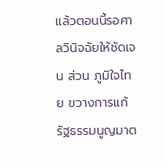แล้วตอนนี้รอศาลวินิจฉัยให้ชัดเจน ส่วน ภูมิใจไทย ขวางการแก้รัฐธรรมนูญมาต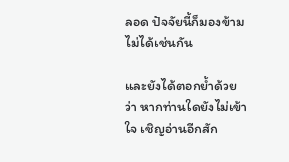ลอด ปัจจัยนี้ก็มองข้ามไม่ได้เช่นกัน

และยังได้ตอกย้ำด้วยว่า หากท่านใดยังไม่เข้าใจ เชิญอ่านอีกสัก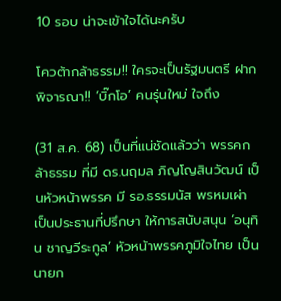10 รอบ น่าจะเข้าใจได้นะครับ

โควต้ากล้าธรรม!! ใครจะเป็นรัฐมนตรี ฝากพิจารณา!! ‘บิ๊กโอ’ คนรุ่นใหม่ ใจถึง

(31 ส.ค. 68) เป็นที่แน่ชัดแล้วว่า พรรคกล้าธรรม ที่มี ดร.นฤมล ภิญโญสินวัฒน์ เป็นหัวหน้าพรรค มี รอ.ธรรมนัส พรหมเผ่า เป็นประธานที่ปรึกษา ให้การสนับสนุน ‘อนุทิน ชาญวีระกูล’ หัวหน้าพรรคภูมิใจไทย เป็นนายก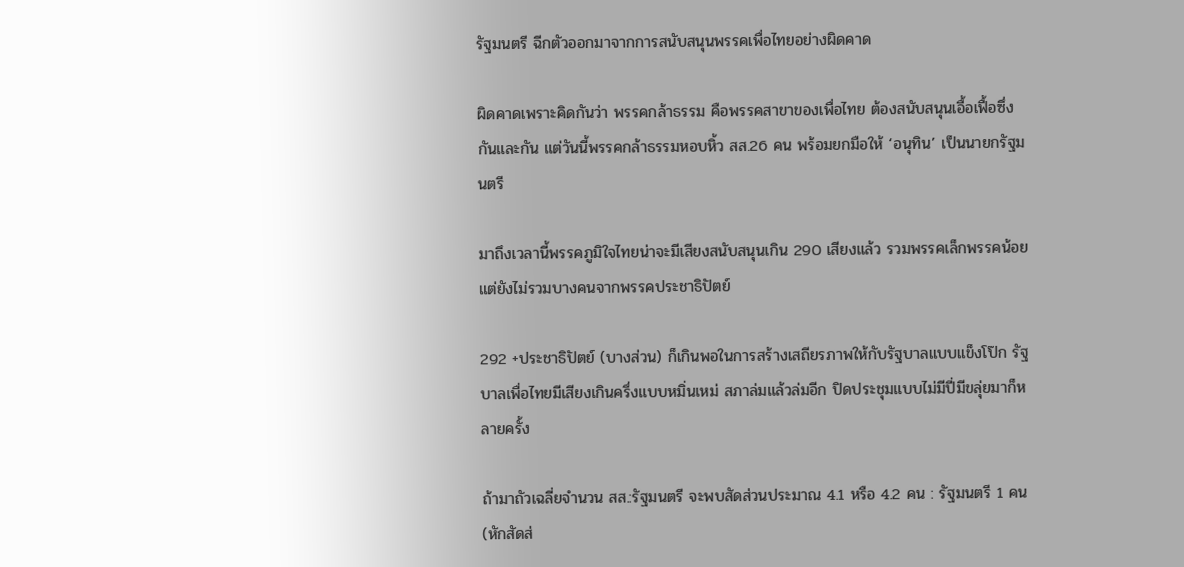รัฐมนตรี ฉีกตัวออกมาจากการสนับสนุนพรรคเพื่อไทยอย่างผิดคาด

ผิดคาดเพราะคิดกันว่า พรรคกล้าธรรม คือพรรคสาขาของเพื่อไทย ต้องสนับสนุนเอื้อเฟื้อซึ่งกันและกัน แต่วันนี้พรรคกล้าธรรมหอบหิ้ว สส.26 คน พร้อมยกมือให้ ‘อนุทิน’ เป็นนายกรัฐมนตรี

มาถึงเวลานี้พรรคภูมิใจไทยน่าจะมีเสียงสนับสนุนเกิน 290 เสียงแล้ว รวมพรรคเล็กพรรคน้อย แต่ยังไม่รวมบางคนจากพรรคประชาธิปัตย์

292 +ประชาธิปัตย์ (บางส่วน) ก็เกินพอในการสร้างเสถียรภาพให้กับรัฐบาลแบบแข็งโป๊ก รัฐบาลเพื่อไทยมีเสียงเกินครึ่งแบบหมิ่นเหม่ สภาล่มแล้วล่มอีก ปิดประชุมแบบไม่มีปี่มีขลุ่ยมาก็หลายครั้ง

ถ้ามาถัวเฉลี่ยจำนวน สส.:รัฐมนตรี จะพบสัดส่วนประมาณ 4.1 หรือ 4.2 คน : รัฐมนตรี 1 คน (หักสัดส่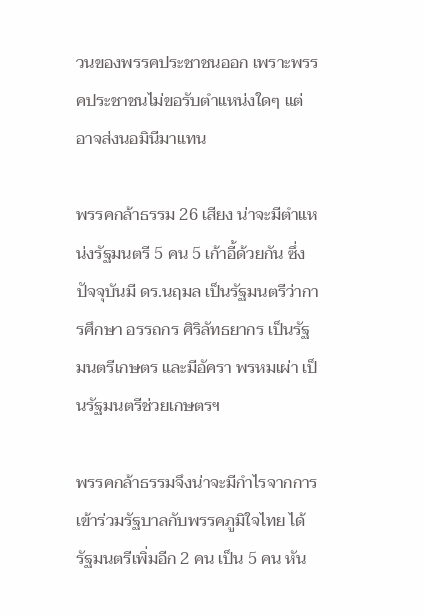วนของพรรคประชาชนออก เพราะพรรคประชาชนไม่ขอรับตำแหน่งใดๆ แต่อาจส่งนอมินีมาแทน

พรรคกล้าธรรม 26 เสียง น่าจะมีตำแหน่งรัฐมนตรี 5 คน 5 เก้าอี้ด้วยกัน ซึ่งปัจจุบันมี ดร.นฤมล เป็นรัฐมนตรีว่าการศึกษา อรรถกร ศิริลัทธยากร เป็นรัฐมนตรีเกษตร และมีอัครา พรหมเผ่า เป็นรัฐมนตรีช่วยเกษตรฯ

พรรคกล้าธรรมจึงน่าจะมีกำไรจากการเข้าร่วมรัฐบาลกับพรรคภูมิใจไทย ได้รัฐมนตรีเพิ่มอีก 2 คน เป็น 5 คน หัน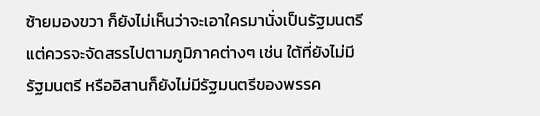ซ้ายมองขวา ก็ยังไม่เห็นว่าจะเอาใครมานั่งเป็นรัฐมนตรี แต่ควรจะจัดสรรไปตามภูมิภาคต่างๆ เช่น ใต้ที่ยังไม่มีรัฐมนตรี หรืออิสานก็ยังไม่มีรัฐมนตรีของพรรค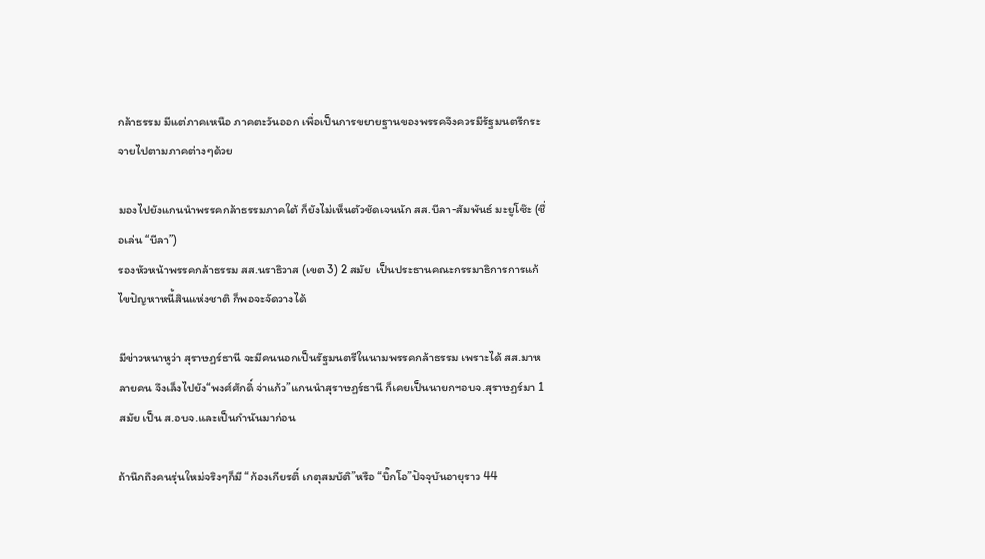กล้าธรรม มีแต่ภาคเหนือ ภาคตะวันออก เพื่อเป็นการขยายฐานของพรรคจึงควรมีรัฐมนตรีกระจายไปตามภาคต่างๆด้วย

มองไปยังแกนนำพรรคกล้าธรรมภาคใต้ ก็ยังไม่เห็นตัวชัดเจนนัก สส.บีลา-สัมพันธ์ มะยูโซ๊ะ (ชื่อเล่น “บีลา”)
รองหัวหน้าพรรคกล้าธรรม สส.นราธิวาส (เขต 3) 2 สมัย  เป็นประธานคณะกรรมาธิการการแก้ไขปัญหาหนี้สินแห่งชาติ ก็พอจะจัดวางได้

มีข่าวหนาหูว่า สุราษฏร์ธานี จะมีคนนอกเป็นรัฐมนตรีในนามพรรคกล้าธรรม เพราะได้ สส.มาหลายคน จึงเล็งไปยัง“พงศ์ศักดิ์ จ่าแก้ว”แกนนำสุราษฏร์ธานี ก็เคยเป็นนายกฯอบจ.สุราษฏร์มา 1 สมัย เป็น ส.อบจ.และเป็นกำนันมาก่อน

ถ้านึกถึงคนรุ่นใหม่จริงๆก็มี “ก้องเกียรติ์ เกตุสมบัติ”หรือ “บิ๊กโอ”ปัจจุบันอายุราว 44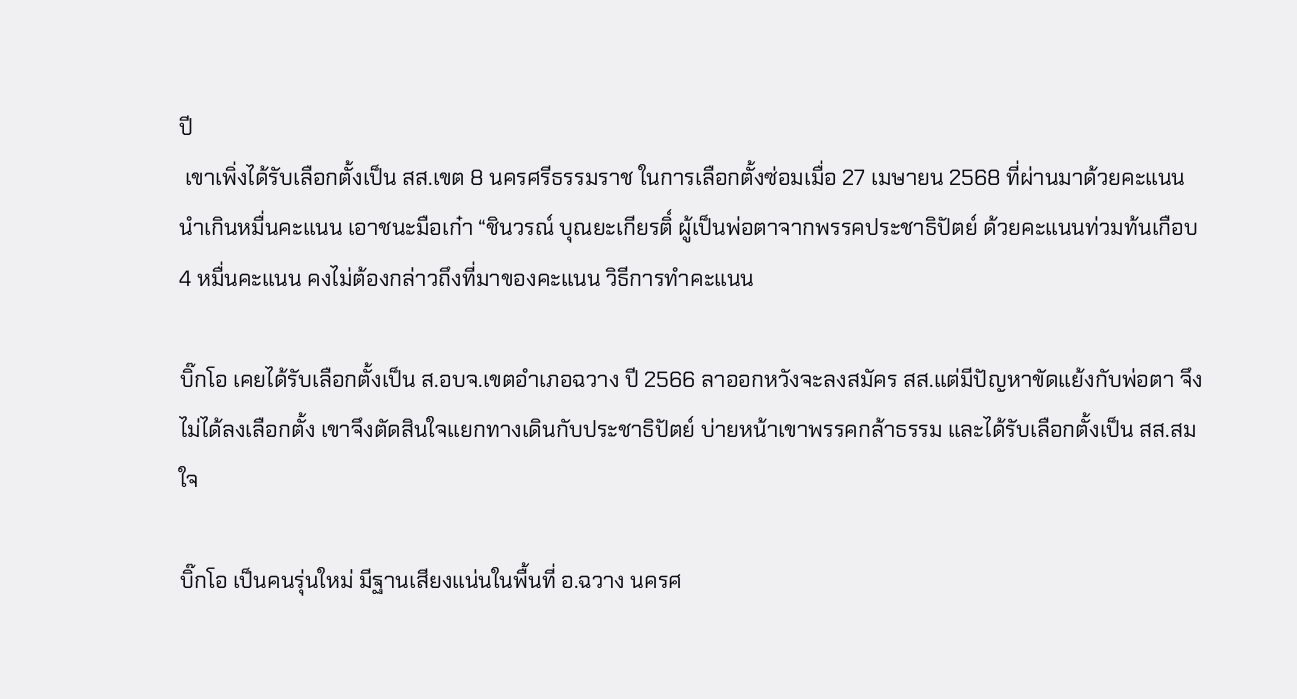ปี
 เขาเพิ่งได้รับเลือกตั้งเป็น สส.เขต 8 นครศรีธรรมราช ในการเลือกตั้งซ่อมเมื่อ 27 เมษายน 2568 ที่ผ่านมาด้วยคะแนนนำเกินหมื่นคะแนน เอาชนะมือเก๋า “ชินวรณ์ บุณยะเกียรติ์ ผู้เป็นพ่อตาจากพรรคประชาธิปัตย์ ด้วยคะแนนท่วมท้นเกือบ 4 หมื่นคะแนน คงไม่ต้องกล่าวถึงที่มาของคะแนน วิธีการทำคะแนน

บิ๊กโอ เคยได้รับเลือกตั้งเป็น ส.อบจ.เขตอำเภอฉวาง ปี 2566 ลาออกหวังจะลงสมัคร สส.แต่มีปัญหาขัดแย้งกับพ่อตา จึงไม่ได้ลงเลือกตั้ง เขาจึงตัดสินใจแยกทางเดินกับประชาธิปัตย์ บ่ายหน้าเขาพรรคกล้าธรรม และได้รับเลือกตั้งเป็น สส.สมใจ

บิ๊กโอ เป็นคนรุ่นใหม่ มีฐานเสียงแน่นในพื้นที่ อ.ฉวาง นครศ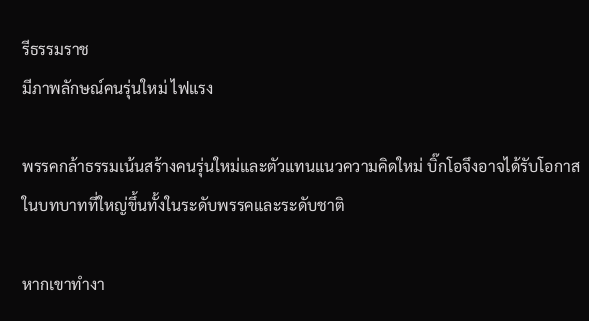รีธรรมราช
มีภาพลักษณ์คนรุ่นใหม่ ไฟแรง

พรรคกล้าธรรมเน้นสร้างคนรุ่นใหม่และตัวแทนแนวความคิดใหม่ บิ๊กโอจึงอาจได้รับโอกาสในบทบาทที่ใหญ่ขึ้นทั้งในระดับพรรคและระดับชาติ

หากเขาทำงา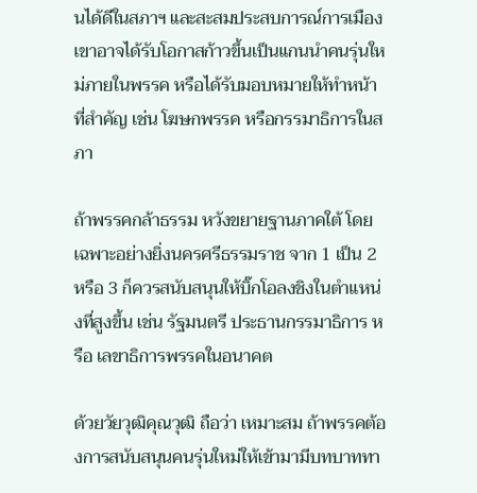นได้ดีในสภาฯ และสะสมประสบการณ์การเมือง เขาอาจได้รับโอกาสก้าวขึ้นเป็นแกนนำคนรุ่นใหม่ภายในพรรค หรือได้รับมอบหมายให้ทำหน้าที่สำคัญ เช่น โฆษกพรรค หรือกรรมาธิการในสภา

ถ้าพรรคกล้าธรรม หวังขยายฐานภาคใต้ โดยเฉพาะอย่างยิ่งนครศรีธรรมราช จาก 1 เป็น 2 หรือ 3 ก็ควรสนับสนุนให้บิ๊กโอลงชิงในตำแหน่งที่สูงขึ้น เช่น รัฐมนตรี ประธานกรรมาธิการ หรือ เลขาธิการพรรคในอนาคต

ด้วยวัยวุฒิคุณวุฒิ ถือว่า เหมาะสม ถ้าพรรคต้องการสนับสนุนคนรุ่นใหม่ให้เข้ามามีบทบาททา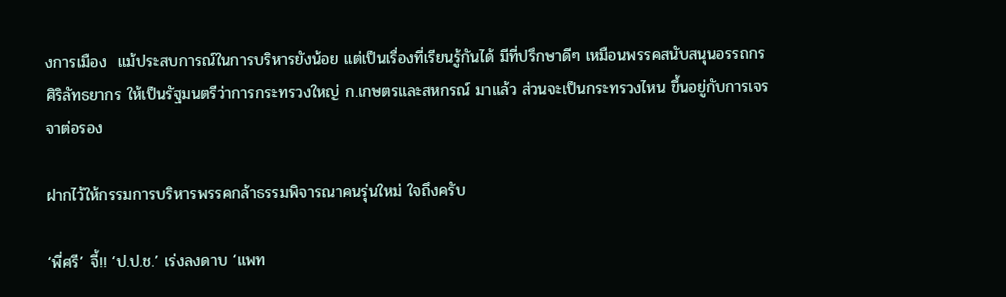งการเมือง  แม้ประสบการณ์ในการบริหารยังน้อย แต่เป็นเรื่องที่เรียนรู้กันได้ มีที่ปรึกษาดีๆ เหมือนพรรคสนับสนุนอรรถกร ศิริลัทธยากร ให้เป็นรัฐมนตรีว่าการกระทรวงใหญ่ ก.เกษตรและสหกรณ์ มาแล้ว ส่วนจะเป็นกระทรวงไหน ขึ้นอยู่กับการเจรจาต่อรอง

ฝากไว้ให้กรรมการบริหารพรรคกล้าธรรมพิจารณาคนรุ่นใหม่ ใจถึงครับ

‘พี่ศรี’ จี้!! ‘ป.ป.ช.’ เร่งลงดาบ ‘แพท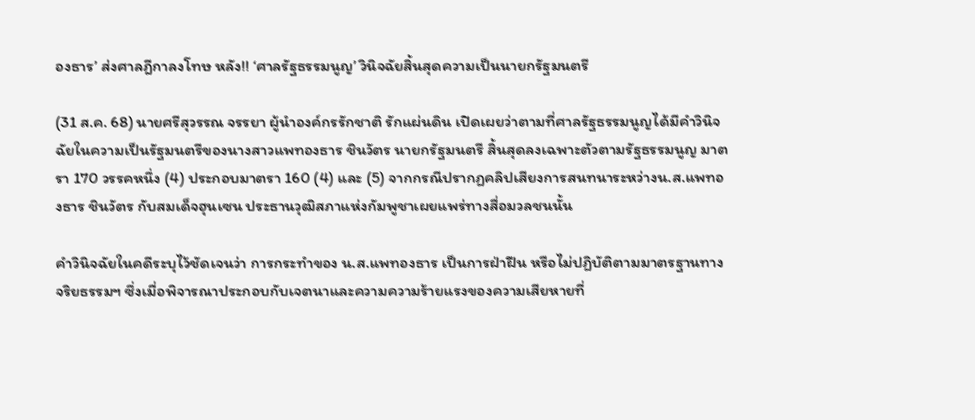องธาร’ ส่งศาลฎีกาลงโทษ หลัง!! ‘ศาลรัฐธรรมนูญ’ วินิจฉัยสิ้นสุดความเป็นนายกรัฐมนตรี

(31 ส.ค. 68) นายศรีสุวรรณ จรรยา ผู้นำองค์กรรักชาติ รักแผ่นดิน เปิดเผยว่าตามที่ศาลรัฐธรรมนูญได้มีคำวินิจฉัยในความเป็นรัฐมนตรีของนางสาวแพทองธาร ชินวัตร นายกรัฐมนตรี สิ้นสุดลงเฉพาะตัวตามรัฐธรรมนูญ มาตรา 170 วรรคหนึ่ง (4) ประกอบมาตรา 160 (4) และ (5) จากกรณีปรากฏคลิปเสียงการสนทนาระหว่างน.ส.แพทองธาร ชินวัตร กับสมเด็จฮุนเซน ประธานวุฒิสภาแห่งกัมพูชาเผยแพร่ทางสื่อมวลชนนั้น

คำวินิจฉัยในคดีระบุไว้ชัดเจนว่า การกระทำของ น.ส.แพทองธาร เป็นการฝ่าฝืน หรือไม่ปฏิบัติตามมาตรฐานทางจริยธรรมฯ ซึ่งเมื่อพิจารณาประกอบกับเจตนาและความความร้ายแรงของความเสียหายที่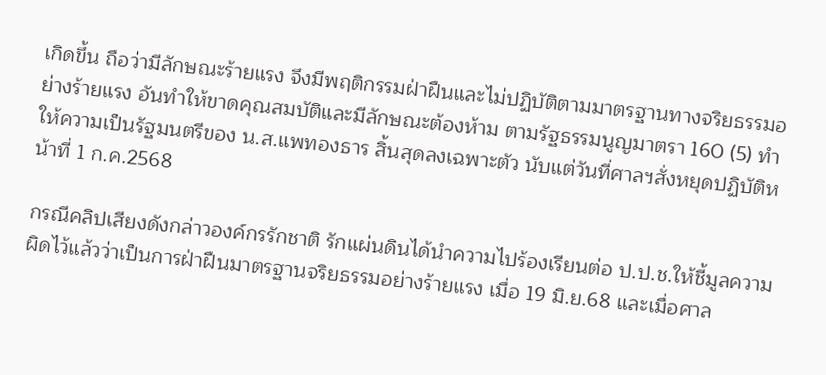เกิดขึ้น ถือว่ามีลักษณะร้ายแรง จึงมีพฤติกรรมฝ่าฝืนและไม่ปฏิบัติตามมาตรฐานทางจริยธรรมอย่างร้ายแรง อันทำให้ขาดคุณสมบัติและมีลักษณะต้องห้าม ตามรัฐธรรมนูญมาตรา 160 (5) ทำให้ความเป็นรัฐมนตรีของ น.ส.แพทองธาร สิ้นสุดลงเฉพาะตัว นับแต่วันที่ศาลฯสั่งหยุดปฏิบัติหน้าที่ 1 ก.ค.2568

กรณีคลิปเสียงดังกล่าวองค์กรรักชาติ รักแผ่นดินได้นำความไปร้องเรียนต่อ ป.ป.ช.ให้ชี้มูลความผิดไว้แล้วว่าเป็นการฝ่าฝืนมาตรฐานจริยธรรมอย่างร้ายแรง เมื่อ 19 มิ.ย.68 และเมื่อศาล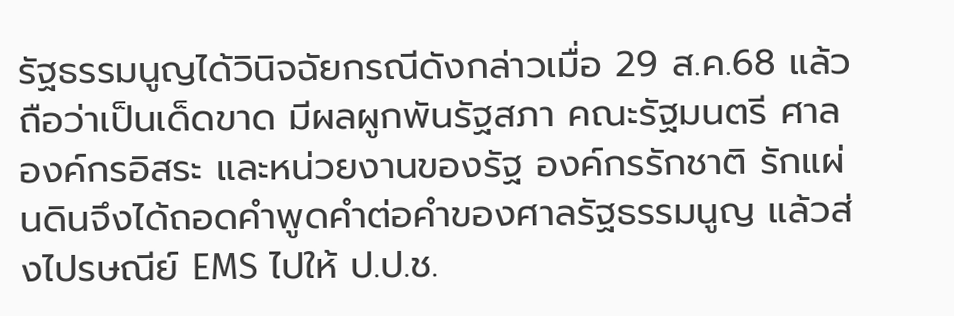รัฐธรรมนูญได้วินิจฉัยกรณีดังกล่าวเมื่อ 29 ส.ค.68 แล้วถือว่าเป็นเด็ดขาด มีผลผูกพันรัฐสภา คณะรัฐมนตรี ศาล องค์กรอิสระ และหน่วยงานของรัฐ องค์กรรักชาติ รักแผ่นดินจึงได้ถอดคำพูดคำต่อคำของศาลรัฐธรรมนูญ แล้วส่งไปรษณีย์ EMS ไปให้ ป.ป.ช.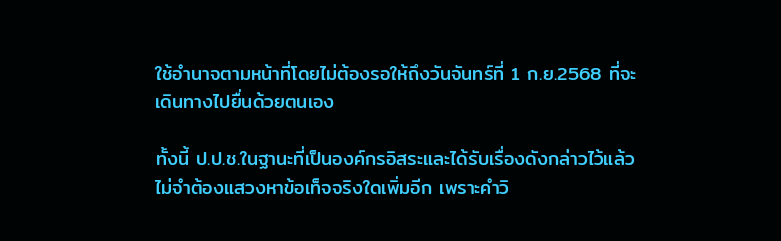ใช้อำนาจตามหน้าที่โดยไม่ต้องรอให้ถึงวันจันทร์ที่ 1 ก.ย.2568 ที่จะเดินทางไปยื่นด้วยตนเอง

ทั้งนี้ ป.ป.ช.ในฐานะที่เป็นองค์กรอิสระและได้รับเรื่องดังกล่าวไว้แล้ว ไม่จำต้องแสวงหาข้อเท็จจริงใดเพิ่มอีก เพราะคำวิ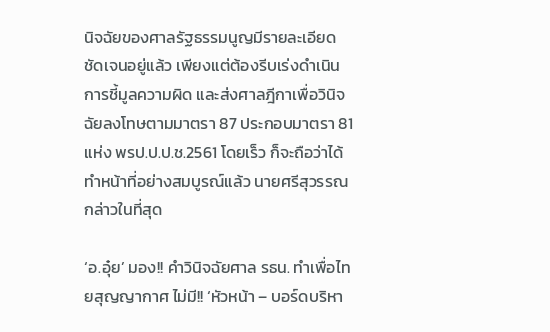นิจฉัยของศาลรัฐธรรมนูญมีรายละเอียดชัดเจนอยู่แล้ว เพียงแต่ต้องรีบเร่งดำเนินการชี้มูลความผิด และส่งศาลฎีกาเพื่อวินิจฉัยลงโทษตามมาตรา 87 ประกอบมาตรา 81 แห่ง พรป.ป.ป.ช.2561 โดยเร็ว ก็จะถือว่าได้ทำหน้าที่อย่างสมบูรณ์แล้ว นายศรีสุวรรณกล่าวในที่สุด

‘อ.อุ๋ย’ มอง!! คำวินิจฉัยศาล รธน. ทำเพื่อไทยสุญญากาศ ไม่มี!! ‘หัวหน้า – บอร์ดบริหา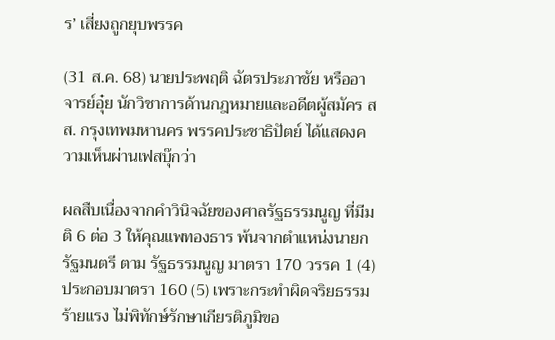ร’ เสี่ยงถูกยุบพรรค

(31 ส.ค. 68) นายประพฤติ ฉัตรประภาชัย หรืออาจารย์อุ๋ย นักวิชาการด้านกฎหมายและอดีตผู้สมัคร สส. กรุงเทพมหานคร พรรคประชาธิปัตย์ ได้แสดงความเห็นผ่านเฟสบุ๊กว่า

ผลสืบเนื่องจากคำวินิจฉัยของศาลรัฐธรรมนูญ ที่มีมติ 6 ต่อ 3 ให้คุณแพทองธาร พ้นจากตำแหน่งนายกรัฐมนตรี ตาม รัฐธรรมนูญ มาตรา 170 วรรค 1 (4) ประกอบมาตรา 160 (5) เพราะกระทำผิดจริยธรรมร้ายแรง ไม่พิทักษ์รักษาเกียรติภูมิขอ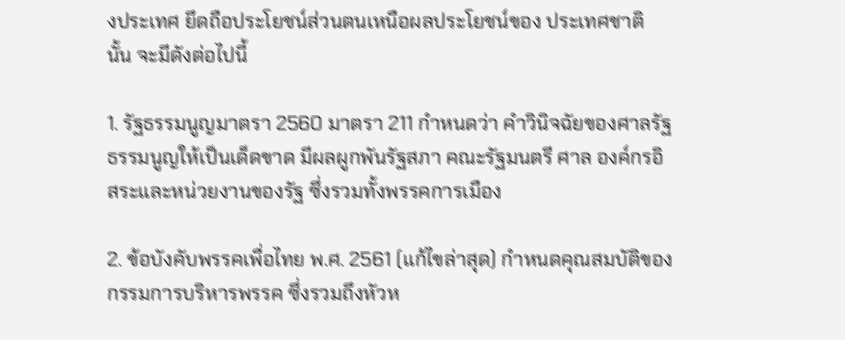งประเทศ ยึดถือประโยชน์ส่วนตนเหนือผลประโยชน์ของ ประเทศชาติ นั้น จะมีดังต่อไปนี้

1. รัฐธรรมนูญมาตรา 2560 มาตรา 211 กำหนดว่า คําวินิจฉัยของศาลรัฐธรรมนูญให้เป็นเด็ดขาด มีผลผูกพันรัฐสภา คณะรัฐมนตรี ศาล องค์กรอิสระและหน่วยงานของรัฐ ซึ่งรวมทั้งพรรคการเมือง

2. ข้อบังคับพรรคเพื่อไทย พ.ศ. 2561 (แก้ไขล่าสุด) กำหนดคุณสมบัติของกรรมการบริหารพรรค ซึ่งรวมถึงหัวห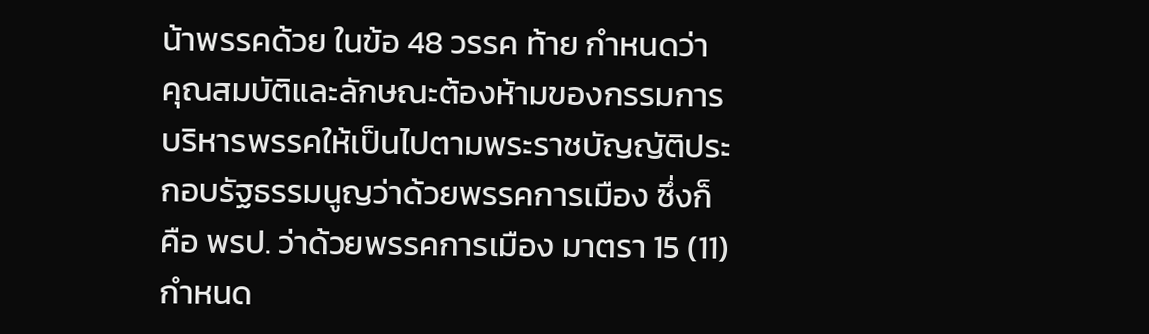น้าพรรคด้วย ในข้อ 48 วรรค ท้าย กำหนดว่า คุณสมบัติและลักษณะต้องห้ามของกรรมการบริหารพรรคให้เป็นไปตามพระราชบัญญัติประกอบรัฐธรรมนูญว่าด้วยพรรคการเมือง ซึ่งก็คือ พรป. ว่าด้วยพรรคการเมือง มาตรา 15 (11) กำหนด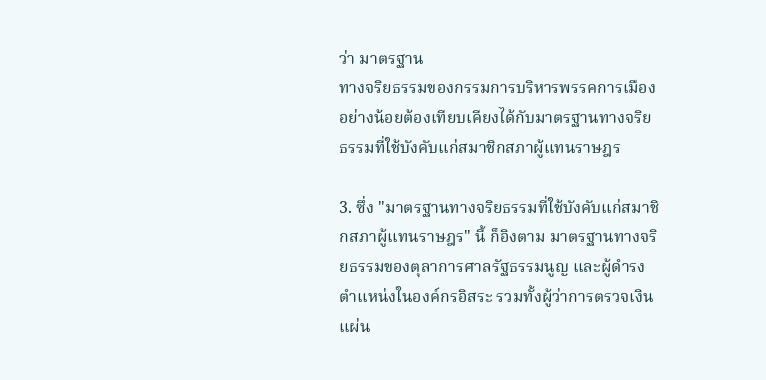ว่า มาตรฐาน
ทางจริยธรรมของกรรมการบริหารพรรคการเมืองอย่างน้อยต้องเทียบเคียงได้กับมาตรฐานทางจริยธรรมที่ใช้บังคับแก่สมาชิกสภาผู้แทนราษฎร

3. ซึ่ง "มาตรฐานทางจริยธรรมที่ใช้บังคับแก่สมาชิกสภาผู้แทนราษฎร" นี้ ก็อิงตาม มาตรฐานทางจริยธรรมของตุลาการศาลรัฐธรรมนูญ และผู้ดํารงตําแหน่งในองค์กรอิสระ รวมทั้งผู้ว่าการตรวจเงินแผ่น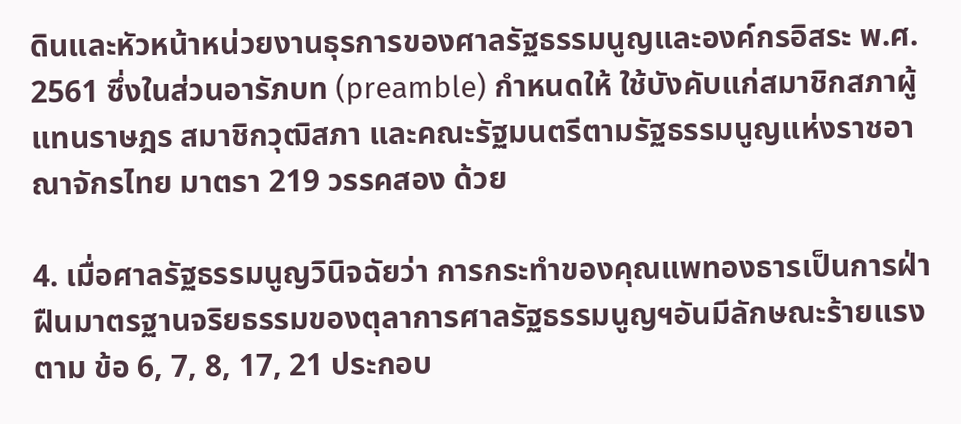ดินและหัวหน้าหน่วยงานธุรการของศาลรัฐธรรมนูญและองค์กรอิสระ พ.ศ. 2561 ซึ่งในส่วนอารัภบท (preamble) กำหนดให้ ใช้บังคับแก่สมาชิกสภาผู้แทนราษฎร สมาชิกวุฒิสภา และคณะรัฐมนตรีตามรัฐธรรมนูญแห่งราชอาณาจักรไทย มาตรา 219 วรรคสอง ด้วย

4. เมื่อศาลรัฐธรรมนูญวินิจฉัยว่า การกระทำของคุณแพทองธารเป็นการฝ่าฝืนมาตรฐานจริยธรรมของตุลาการศาลรัฐธรรมนูญฯอันมีลักษณะร้ายแรงตาม ข้อ 6, 7, 8, 17, 21 ประกอบ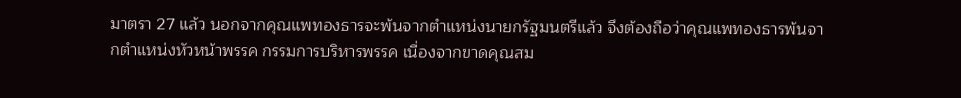มาตรา 27 แล้ว นอกจากคุณแพทองธารจะพ้นจากตำแหน่งนายกรัฐมนตรีแล้ว จึงต้องถือว่าคุณแพทองธารพ้นจากตำแหน่งหัวหน้าพรรค กรรมการบริหารพรรค เนื่องจากขาดคุณสม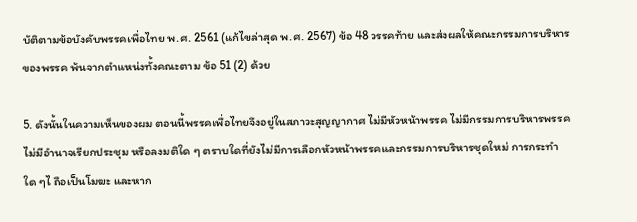บัติตามข้อบังคับพรรคเพื่อไทย พ.ศ. 2561 (แก้ไขล่าสุด พ.ศ. 2567) ข้อ 48 วรรคท้าย และส่งผลให้คณะกรรมการบริหารของพรรค พ้นจากตำแหน่งทั้งคณะตาม ข้อ 51 (2) ด้วย

5. ดังนั้นในความเห็นของผม ตอนนี้พรรคเพื่อไทยจึงอยู่ในสภาวะสุญญากาศ ไม่มีหัวหน้าพรรค ไม่มีกรรมการบริหารพรรค ไม่มีอำนาจเรียกประชุม หรือลงมติใด ๆ ตราบใดที่ยังไม่มีการเลือกหัวหน้าพรรคและกรรมการบริหารชุดใหม่ การกระทำใด ๆไ ถือเป็นโมฆะ และหาก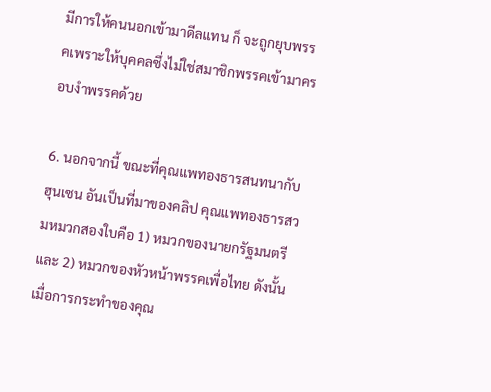มีการให้คนนอกเข้ามาดีลแทน ก็ จะถูกยุบพรรคเพราะให้บุคคลซึ่งไม่ใช่สมาชิกพรรคเข้ามาครอบงำพรรคด้วย

6. นอกจากนี้ ขณะที่คุณแพทองธารสนทนากับฮุนเซน อันเป็นที่มาของคลิป คุณแพทองธารสวมหมวกสองใบคือ 1) หมวกของนายกรัฐมนตรี และ 2) หมวกของหัวหน้าพรรคเพื่อไทย ดังนั้น เมื่อการกระทำของคุณ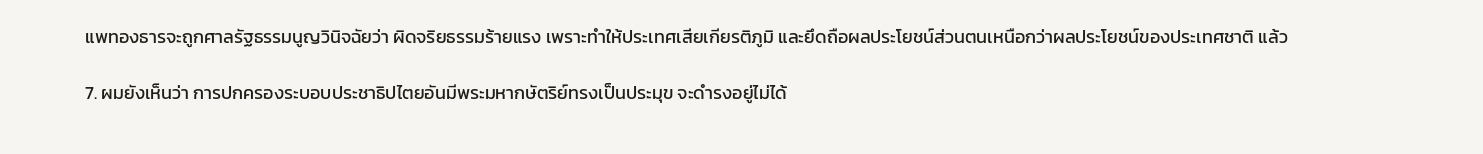แพทองธารจะถูกศาลรัฐธรรมนูญวินิจฉัยว่า ผิดจริยธรรมร้ายแรง เพราะทำให้ประเทศเสียเกียรติภูมิ และยึดถือผลประโยชน์ส่วนตนเหนือกว่าผลประโยชน์ของประเทศชาติ แล้ว

7. ผมยังเห็นว่า การปกครองระบอบประชาธิปไตยอันมีพระมหากษัตริย์ทรงเป็นประมุข จะดำรงอยู่ไม่ได้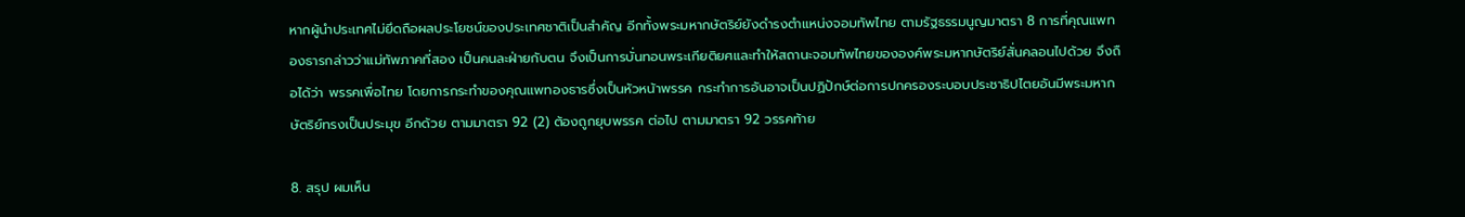หากผู้นำประเทศไม่ยึดถือผลประโยชน์ของประเทศชาติเป็นสำคัญ อีกทั้งพระมหากษัตริย์ยังดำรงตำแหน่งจอมทัพไทย ตามรัฐธรรมนูญมาตรา 8 การที่คุณแพทองธารกล่าวว่าแม่ทัพภาคที่สอง เป็นคนละฝ่ายกับตน จึงเป็นการบั่นทอนพระเกียติยศและทำให้สถานะจอมทัพไทยขององค์พระมหากษัตริย์สั่นคลอนไปด้วย จึงถือได้ว่า พรรคเพื่อไทย โดยการกระทำของคุณแพทองธารซึ่งเป็นหัวหน้าพรรค กระทำการอันอาจเป็นปฏิปักษ์ต่อการปกครองระบอบประชาธิปไตยอันมีพระมหากษัตริย์ทรงเป็นประมุข อีกด้วย ตามมาตรา 92 (2) ต้องถูกยุบพรรค ต่อไป ตามมาตรา 92 วรรคท้าย

8. สรุป ผมเห็น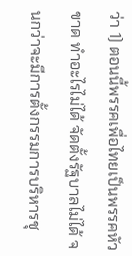ว่า 1) ตอนนี้พรรคเพื่อไทยเป็นพรรคหัวขาด ทำอะไรไม่ได้ จัดตั้งรัฐบาลไม่ได้ จนกว่าจะมีการตั้งกรรมการบริหารชุ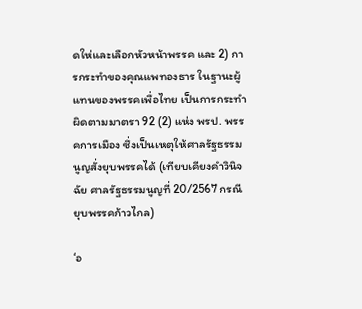ดให่และเลือกหัวหน้าพรรค และ 2) การกระทำของคุณแพทองธาร ในฐานะผู้แทนของพรรคเพื่อไทย เป็นการกระทำผิดตามมาตรา 92 (2) แห่ง พรป. พรรคการเมือง ซึ่งเป็นเหตุให้ศาลรัฐธรรมนูญสั่งยุบพรรคได้ (เทียบเคียงคำวินิจฉัย ศาลรัฐธรรมนูญที่ 20/2567 กรณียุบพรรคก้าวไกล)

‘อ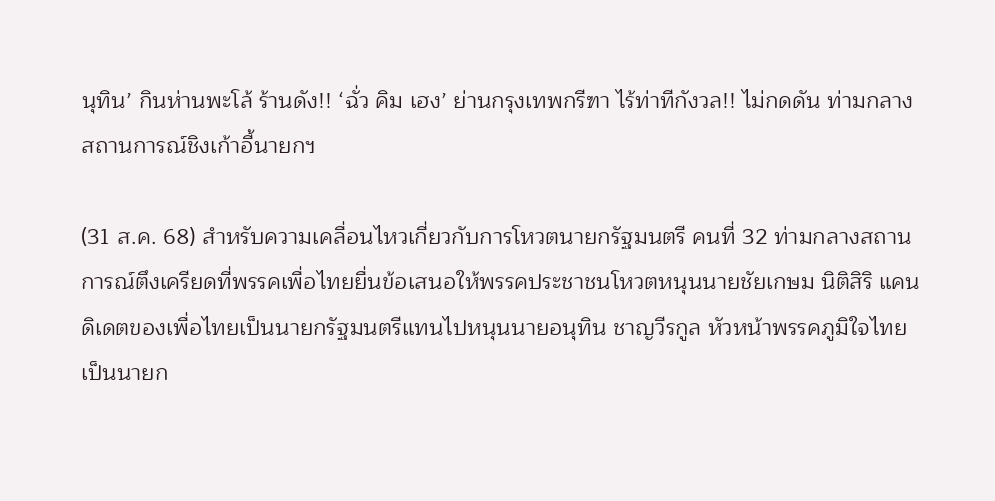นุทิน’ กินห่านพะโล้ ร้านดัง!! ‘ฉั่ว คิม เฮง’ ย่านกรุงเทพกรีฑา ไร้ท่าทีกังวล!! ไม่กดดัน ท่ามกลางสถานการณ์ชิงเก้าอี้นายกฯ

(31 ส.ค. 68) สำหรับความเคลื่อนไหวเกี่ยวกับการโหวตนายกรัฐมนตรี คนที่ 32 ท่ามกลางสถานการณ์ตึงเครียดที่พรรคเพื่อไทยยื่นข้อเสนอให้พรรคประชาชนโหวตหนุนนายชัยเกษม นิติสิริ แคนดิเดตของเพื่อไทยเป็นนายกรัฐมนตรีแทนไปหนุนนายอนุทิน ชาญวีรกูล หัวหน้าพรรคภูมิใจไทย  เป็นนายก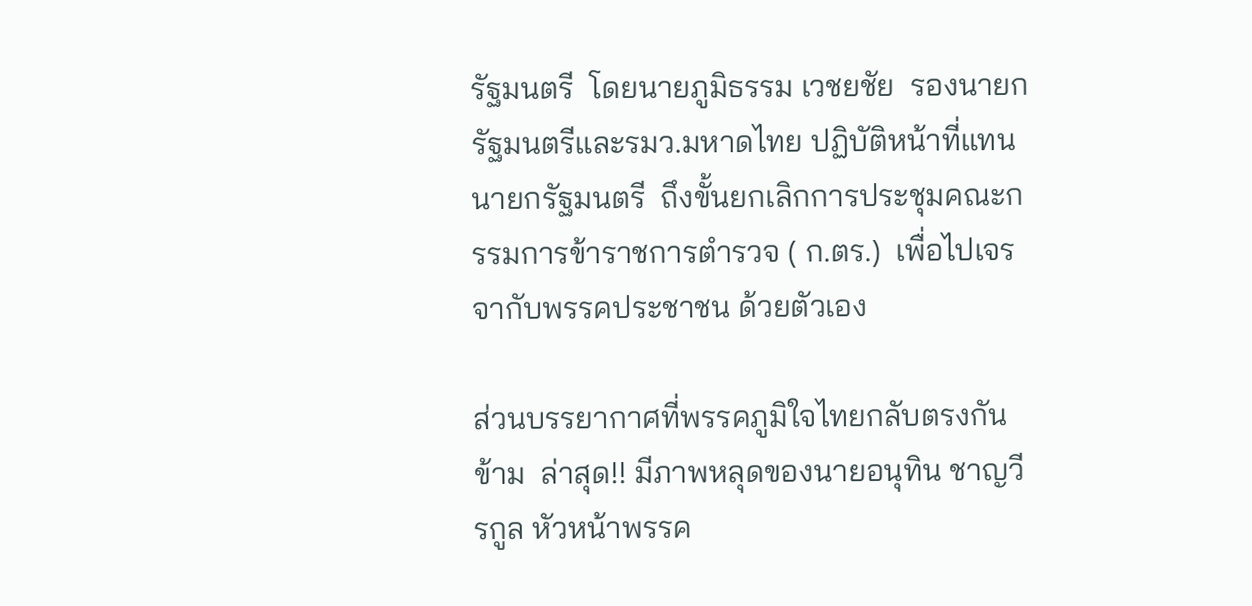รัฐมนตรี  โดยนายภูมิธรรม เวชยชัย  รองนายกรัฐมนตรีและรมว.มหาดไทย ปฏิบัติหน้าที่แทนนายกรัฐมนตรี  ถึงขั้นยกเลิกการประชุมคณะกรรมการข้าราชการตำรวจ ( ก.ตร.)  เพื่อไปเจรจากับพรรคประชาชน ด้วยตัวเอง

ส่วนบรรยากาศที่พรรคภูมิใจไทยกลับตรงกันข้าม  ล่าสุด!! มีภาพหลุดของนายอนุทิน ชาญวีรกูล หัวหน้าพรรค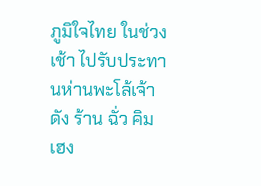ภูมิใจไทย ในช่วงเช้า ไปรับประทานห่านพะโล้เจ้าดัง ร้าน ฉั่ว คิม เฮง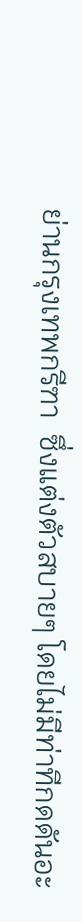ย่านกรุงเทพกรีฑา  ซึ่งแต่งตัวสบายๆ โดยไม่มีท่าทีกดดันอะ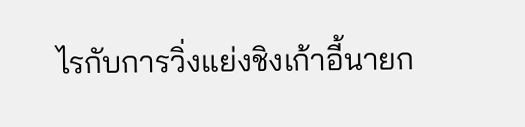ไรกับการวิ่งแย่งชิงเก้าอี้นายก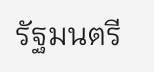รัฐมนตรี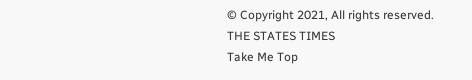© Copyright 2021, All rights reserved. THE STATES TIMES
Take Me Top